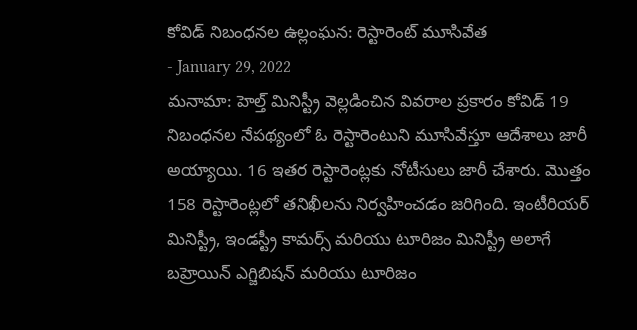కోవిడ్ నిబంధనల ఉల్లంఘన: రెస్టారెంట్ మూసివేత
- January 29, 2022
మనామా: హెల్త్ మినిస్ట్రీ వెల్లడించిన వివరాల ప్రకారం కోవిడ్ 19 నిబంధనల నేపథ్యంలో ఓ రెస్టారెంటుని మూసివేస్తూ ఆదేశాలు జారీ అయ్యాయి. 16 ఇతర రెస్టారెంట్లకు నోటీసులు జారీ చేశారు. మొత్తం 158 రెస్టారెంట్లలో తనిఖీలను నిర్వహించడం జరిగింది. ఇంటీరియర్ మినిస్ట్రీ, ఇండస్ట్రీ కామర్స్ మరియు టూరిజం మినిస్ట్రీ అలాగే బహ్రెయిన్ ఎగ్జిబిషన్ మరియు టూరిజం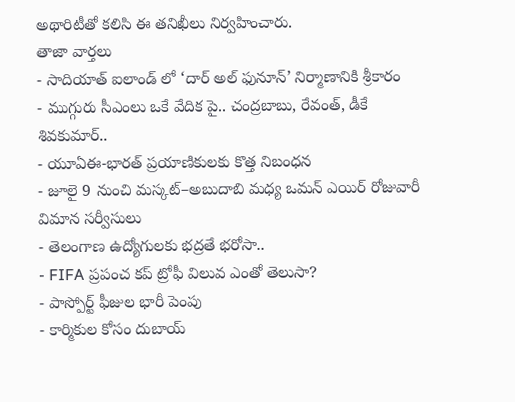అథారిటీతో కలిసి ఈ తనిఖీలు నిర్వహించారు.
తాజా వార్తలు
- సాదియాత్ ఐలాండ్ లో ‘దార్ అల్ ఫునూన్’ నిర్మాణానికి శ్రీకారం
- ముగ్గురు సీఎంలు ఒకే వేదిక పై.. చంద్రబాబు, రేవంత్, డీకే శివకుమార్..
- యూఏఈ-భారత్ ప్రయాణికులకు కొత్త నిబంధన
- జూలై 9 నుంచి మస్కట్–అబుదాబి మధ్య ఒమన్ ఎయిర్ రోజువారీ విమాన సర్వీసులు
- తెలంగాణ ఉద్యోగులకు భద్రతే భరోసా..
- FIFA ప్రపంచ కప్ ట్రోఫీ విలువ ఎంతో తెలుసా?
- పాస్పోర్ట్ ఫీజుల భారీ పెంపు
- కార్మికుల కోసం దుబాయ్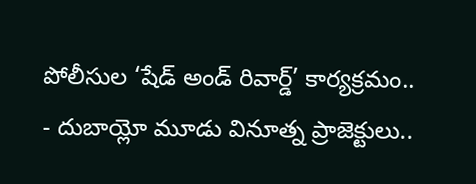పోలీసుల ‘షేడ్ అండ్ రివార్డ్’ కార్యక్రమం..
- దుబాయ్లో మూడు వినూత్న ప్రాజెక్టులు..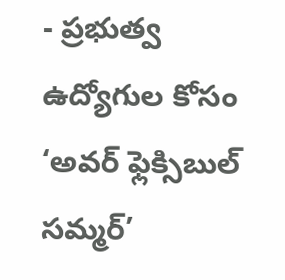- ప్రభుత్వ ఉద్యోగుల కోసం ‘అవర్ ఫ్లెక్సిబుల్ సమ్మర్’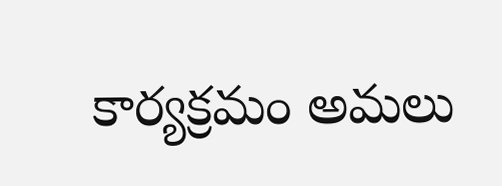కార్యక్రమం అమలు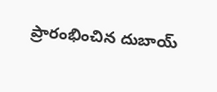ప్రారంభించిన దుబాయ్